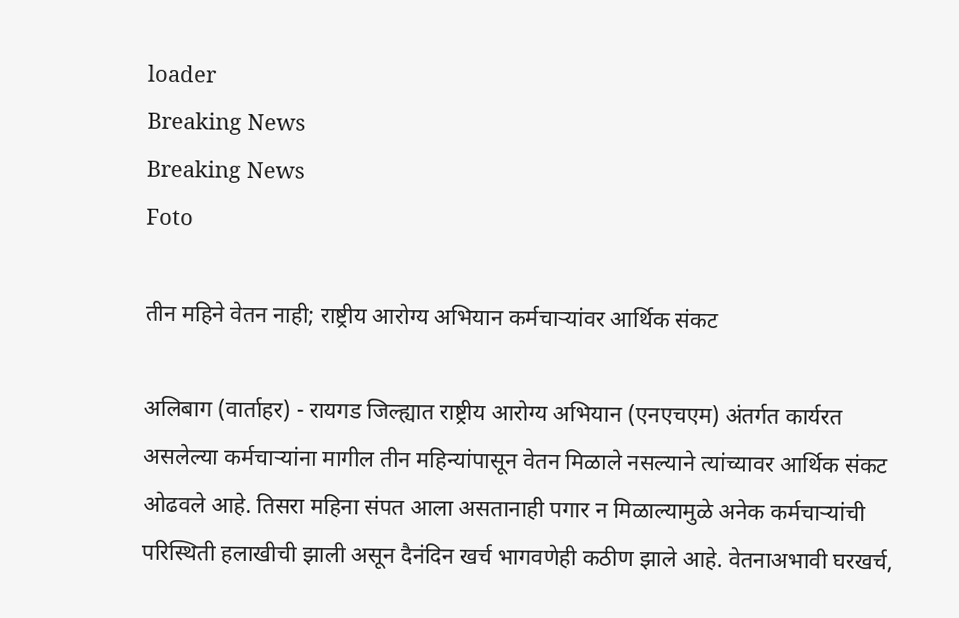loader
Breaking News
Breaking News
Foto

तीन महिने वेतन नाही; राष्ट्रीय आरोग्य अभियान कर्मचाऱ्यांवर आर्थिक संकट

अलिबाग (वार्ताहर) - रायगड जिल्ह्यात राष्ट्रीय आरोग्य अभियान (एनएचएम) अंतर्गत कार्यरत असलेल्या कर्मचाऱ्यांना मागील तीन महिन्यांपासून वेतन मिळाले नसल्याने त्यांच्यावर आर्थिक संकट ओढवले आहे. तिसरा महिना संपत आला असतानाही पगार न मिळाल्यामुळे अनेक कर्मचाऱ्यांची परिस्थिती हलाखीची झाली असून दैनंदिन खर्च भागवणेही कठीण झाले आहे. वेतनाअभावी घरखर्च,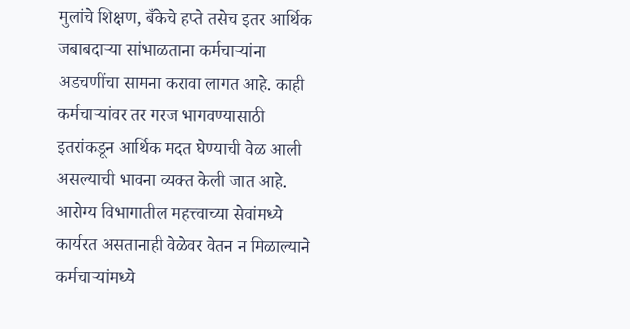मुलांचे शिक्षण, बँकेचे हप्ते तसेच इतर आर्थिक जबाबदाऱ्या सांभाळताना कर्मचाऱ्यांना अडचणींचा सामना करावा लागत आहे. काही कर्मचाऱ्यांवर तर गरज भागवण्यासाठी इतरांकडून आर्थिक मदत घेण्याची वेळ आली असल्याची भावना व्यक्त केली जात आहे. आरोग्य विभागातील महत्त्वाच्या सेवांमध्ये कार्यरत असतानाही वेळेवर वेतन न मिळाल्याने कर्मचाऱ्यांमध्ये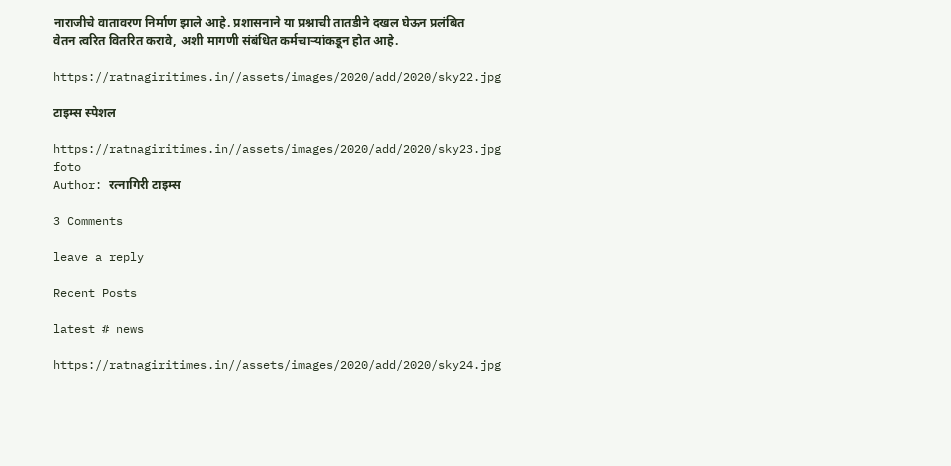नाराजीचे वातावरण निर्माण झाले आहे. प्रशासनाने या प्रश्नाची तातडीने दखल घेऊन प्रलंबित वेतन त्वरित वितरित करावे, अशी मागणी संबंधित कर्मचाऱ्यांकडून होत आहे.

https://ratnagiritimes.in//assets/images/2020/add/2020/sky22.jpg

टाइम्स स्पेशल

https://ratnagiritimes.in//assets/images/2020/add/2020/sky23.jpg
foto
Author: रत्नागिरी टाइम्स

3 Comments

leave a reply

Recent Posts

latest # news

https://ratnagiritimes.in//assets/images/2020/add/2020/sky24.jpg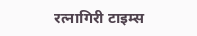रत्नागिरी टाइम्स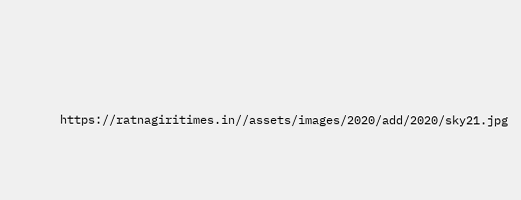https://ratnagiritimes.in//assets/images/2020/add/2020/sky21.jpg